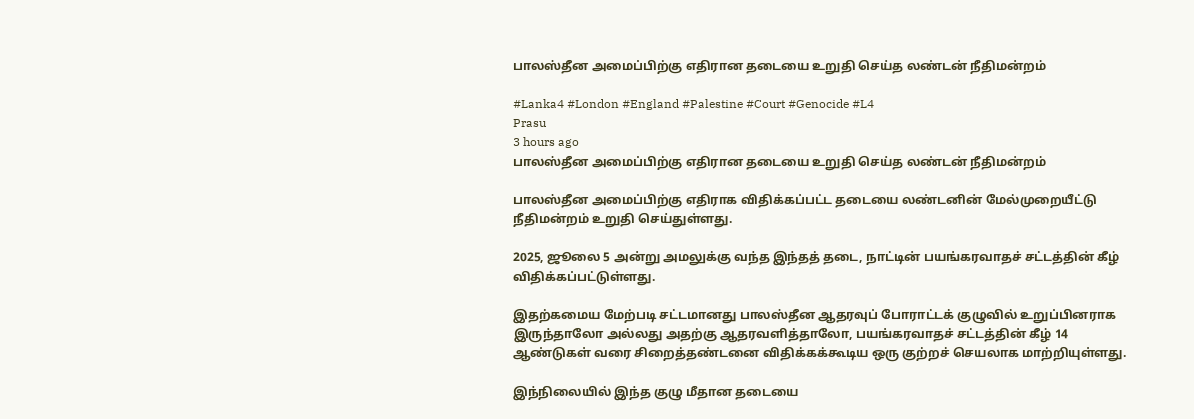பாலஸ்தீன அமைப்பிற்கு எதிரான தடையை உறுதி செய்த லண்டன் நீதிமன்றம்

#Lanka4 #London #England #Palestine #Court #Genocide #L4
Prasu
3 hours ago
பாலஸ்தீன அமைப்பிற்கு எதிரான தடையை உறுதி செய்த லண்டன் நீதிமன்றம்

பாலஸ்தீன அமைப்பிற்கு எதிராக விதிக்கப்பட்ட தடையை லண்டனின் மேல்முறையீட்டு நீதிமன்றம் உறுதி செய்துள்ளது.

2025, ஜூலை 5 அன்று அமலுக்கு வந்த இந்தத் தடை, நாட்டின் பயங்கரவாதச் சட்டத்தின் கீழ் விதிக்கப்பட்டுள்ளது.

இதற்கமைய மேற்படி சட்டமானது பாலஸ்தீன ஆதரவுப் போராட்டக் குழுவில் உறுப்பினராக இருந்தாலோ அல்லது அதற்கு ஆதரவளித்தாலோ, பயங்கரவாதச் சட்டத்தின் கீழ் 14 ஆண்டுகள் வரை சிறைத்தண்டனை விதிக்கக்கூடிய ஒரு குற்றச் செயலாக மாற்றியுள்ளது.

இந்நிலையில் இந்த குழு மீதான தடையை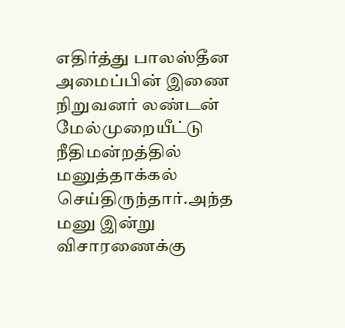எதிர்த்து பாலஸ்தீன அமைப்பின் இணை நிறுவனர் லண்டன் மேல்முறையீட்டு நீதிமன்றத்தில் மனுத்தாக்கல் செய்திருந்தார்.அந்த மனு இன்று விசாரணைக்கு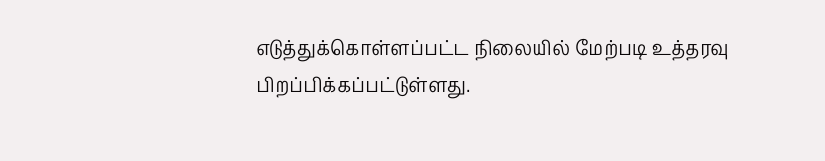எடுத்துக்கொள்ளப்பட்ட நிலையில் மேற்படி உத்தரவு பிறப்பிக்கப்பட்டுள்ளது.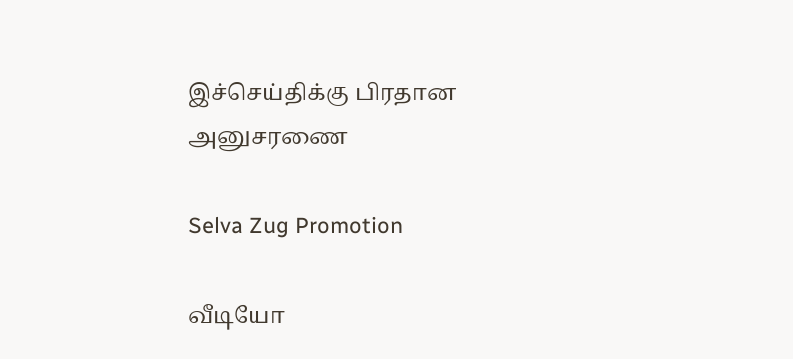இச்செய்திக்கு பிரதான அனுசரணை

Selva Zug Promotion

வீடியோ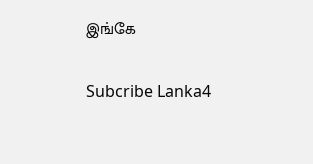இங்கே

Subcribe Lanka4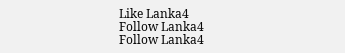Like Lanka4
Follow Lanka4
Follow Lanka4